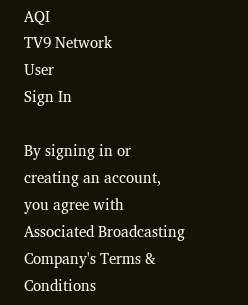AQI
TV9 Network
User
Sign In

By signing in or creating an account, you agree with Associated Broadcasting Company's Terms & Conditions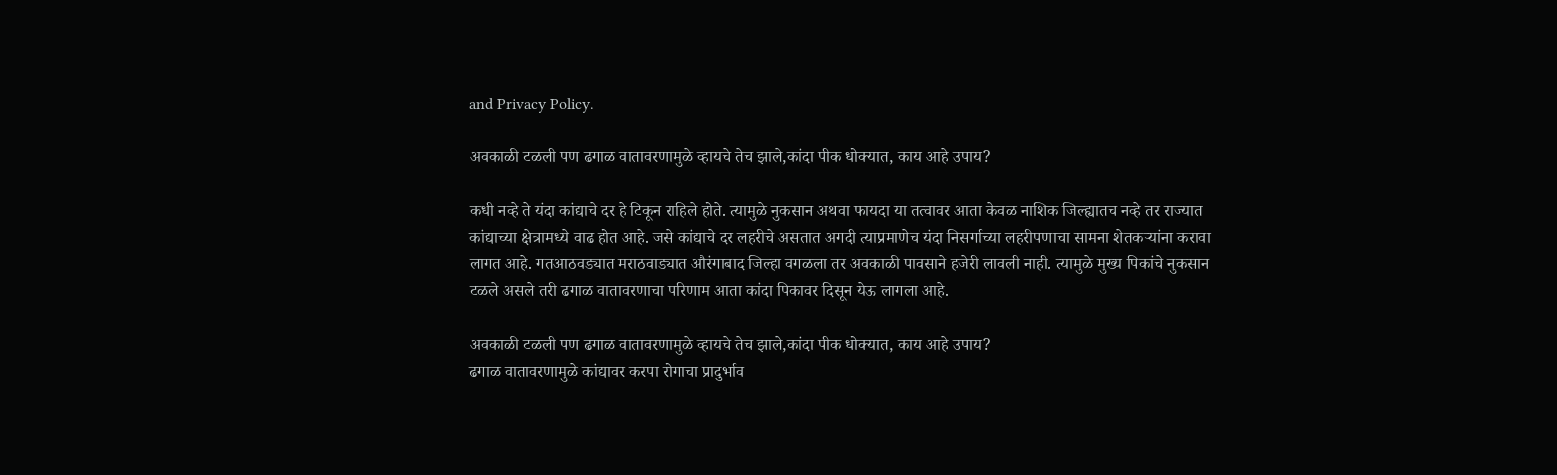and Privacy Policy.

अवकाळी टळली पण ढगाळ वातावरणामुळे व्हायचे तेच झाले,कांदा पीक धोक्यात, काय आहे उपाय?

कधी नव्हे ते यंदा कांद्याचे दर हे टिकून राहिले होते. त्यामुळे नुकसान अथवा फायदा या तत्वावर आता केवळ नाशिक जिल्ह्यातच नव्हे तर राज्यात कांद्याच्या क्षेत्रामध्ये वाढ होत आहे. जसे कांद्याचे दर लहरीचे असतात अगदी त्याप्रमाणेच यंदा निसर्गाच्या लहरीपणाचा सामना शेतकऱ्यांना करावा लागत आहे. गतआठवड्यात मराठवाड्यात औरंगाबाद जिल्हा वगळला तर अवकाळी पावसाने हजेरी लावली नाही. त्यामुळे मुख्य पिकांचे नुकसान टळले असले तरी ढगाळ वातावरणाचा परिणाम आता कांदा पिकावर दिसून येऊ लागला आहे.

अवकाळी टळली पण ढगाळ वातावरणामुळे व्हायचे तेच झाले,कांदा पीक धोक्यात, काय आहे उपाय?
ढगाळ वातावरणामुळे कांद्यावर करपा रोगाचा प्रादुर्भाव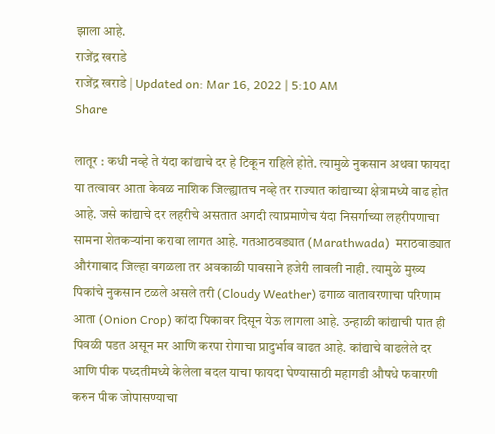झाला आहे.
राजेंद्र खराडे
राजेंद्र खराडे | Updated on: Mar 16, 2022 | 5:10 AM
Share

लातूर : कधी नव्हे ते यंदा कांद्याचे दर हे टिकून राहिले होते. त्यामुळे नुकसान अथवा फायदा या तत्वावर आता केवळ नाशिक जिल्ह्यातच नव्हे तर राज्यात कांद्याच्या क्षेत्रामध्ये वाढ होत आहे. जसे कांद्याचे दर लहरीचे असतात अगदी त्याप्रमाणेच यंदा निसर्गाच्या लहरीपणाचा सामना शेतकऱ्यांना करावा लागत आहे. गतआठवड्यात (Marathwada)  मराठवाड्यात औरंगाबाद जिल्हा वगळला तर अवकाळी पावसाने हजेरी लावली नाही. त्यामुळे मुख्य पिकांचे नुकसान टळले असले तरी (Cloudy Weather) ढगाळ वातावरणाचा परिणाम आता (Onion Crop) कांदा पिकावर दिसून येऊ लागला आहे. उन्हाळी कांद्याची पात ही पिवळी पडत असून मर आणि करपा रोगाचा प्रादुर्भाव वाढत आहे. कांद्याचे वाढलेले दर आणि पीक पध्दतीमध्ये केलेला बदल याचा फायदा घेण्यासाठी महागडी औषधे फवारणी करुन पीक जोपासण्याचा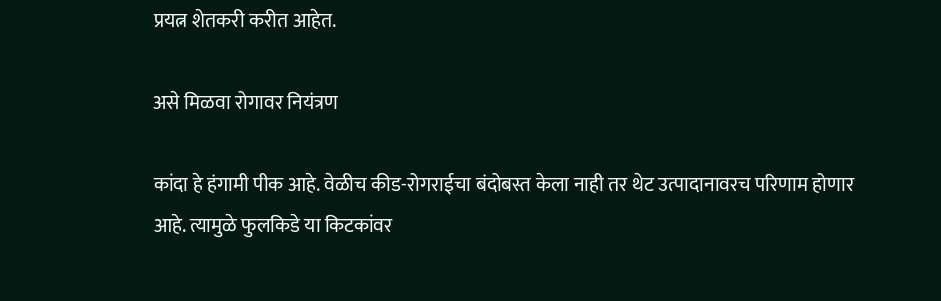प्रयत्न शेतकरी करीत आहेत.

असे मिळवा रोगावर नियंत्रण

कांदा हे हंगामी पीक आहे. वेळीच कीड-रोगराईचा बंदोबस्त केला नाही तर थेट उत्पादानावरच परिणाम होणार आहे. त्यामुळे फुलकिडे या किटकांवर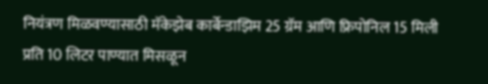नियंत्रण मिळवण्यासाठी मॅकेझेब कार्बेन्डाझिम 25 ग्रॅम आणि फ्रिपोनिल 15 मिली प्रति 10 लिटर पाण्यात मिसळून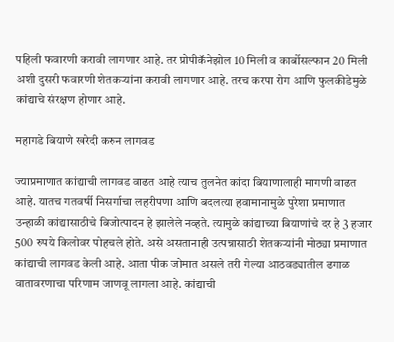पहिली फवारणी करावी लागणार आहे. तर प्रोपीकॅनेझोल 10 मिली व कार्बोसल्फान 20 मिली अशी दुसरी फवारणी शेतकऱ्यांना करावी लागणार आहे. तरच करपा रोग आणि फुलकीडेमुळे कांद्याचे संरक्षण होणार आहे.

महागडे बियाणे खरेदी करुन लागवड

ज्याप्रमाणात कांद्याची लागवड वाढत आहे त्याच तुलनेत कांदा बियाणालाही मागणी वाढत आहे. यातच गतवर्षी निसर्गाचा लहरीपणा आणि बदलत्या हवामानामुळे पुरेशा प्रमाणात उन्हाळी कांद्यासाठीचे बिजोत्पादन हे झालेले नव्हते. त्यामुळे कांद्याच्या बियाणांचे दर हे 3 हजार 500 रुपये किलोवर पोहचले होते. असे असतानाही उत्पन्नासाठी शेतकऱ्यांनी मोठ्या प्रमाणात कांद्याची लागवड केली आहे. आता पीक जोमात असले तरी गेल्या आठवड्यातील ढगाळ वातावरणाचा परिणाम जाणवू लागला आहे. कांद्याची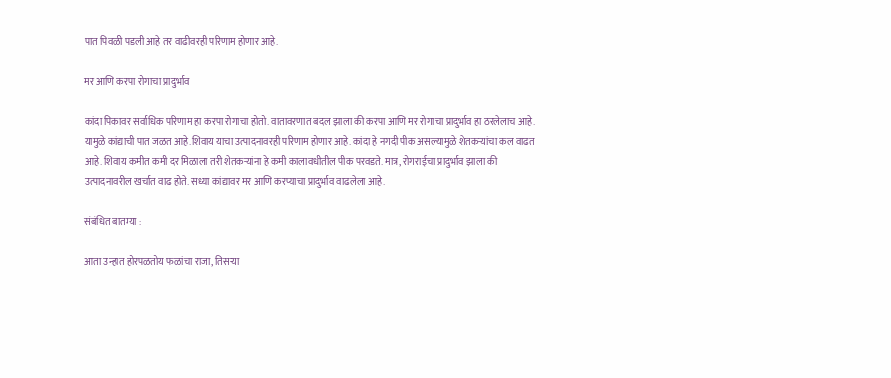पात पिवळी पडली आहे तर वाढीवरही परिणाम होणार आहे.

मर आणि करपा रोगाचा प्रादुर्भाव

कांदा पिकावर सर्वाधिक परिणाम हा करपा रोगाचा होतो. वातावरणात बदल झाला की करपा आणि मर रोगाचा प्रादुर्भाव हा ठरलेलाच आहे. यामुळे कांद्याची पात जळत आहे.शिवाय याचा उत्पादनावरही परिणाम होणार आहे. कांदा हे नगदी पीक असल्यामुळे शेतकऱ्यांचा कल वाढत आहे. शिवाय कमीत कमी दर मिळाला तरी शेतकऱ्यांना हे कमी कालावधीतील पीक परवडते. मात्र, रोगराईचा प्रादुर्भाव झाला की उत्पादनावरील खर्चात वाढ होते. सध्या कांद्यावर मर आणि करप्याचा प्रादुर्भाव वाढलेला आहे.

संबंधित बातम्या :

आता उन्हात होरपळतोय फळांचा राजा, तिसऱ्या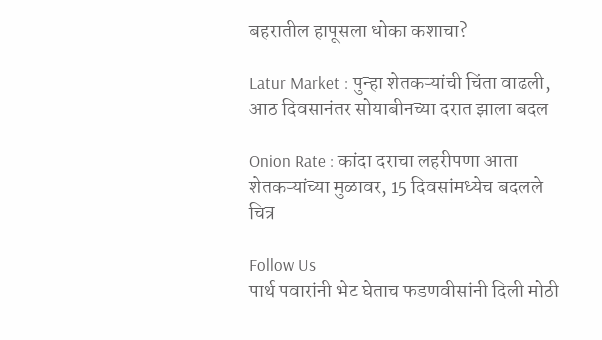बहरातील हापूसला धोका कशाचा?

Latur Market : पुन्हा शेतकऱ्यांची चिंता वाढली, आठ दिवसानंतर सोयाबीनच्या दरात झाला बदल

Onion Rate : कांदा दराचा लहरीपणा आता शेतकऱ्यांच्या मुळावर, 15 दिवसांमध्येच बदलले चित्र

Follow Us
पार्थ पवारांनी भेट घेताच फडणवीसांनी दिली मोठी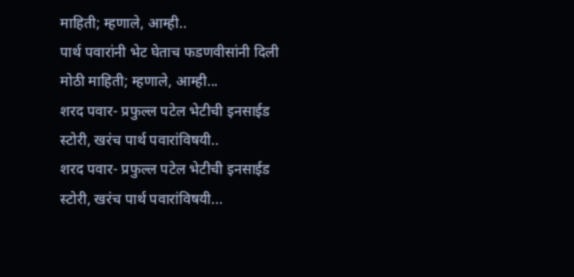माहिती; म्हणाले, आम्ही..
पार्थ पवारांनी भेट घेताच फडणवीसांनी दिली मोठी माहिती; म्हणाले, आम्ही...
शरद पवार- प्रफुल्ल पटेल भेटीची इनसाईड स्टोरी, खरंच पार्थ पवारांविषयी..
शरद पवार- प्रफुल्ल पटेल भेटीची इनसाईड स्टोरी, खरंच पार्थ पवारांविषयी...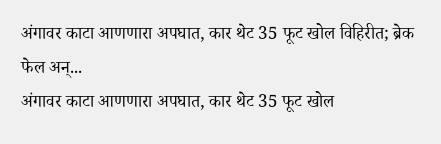अंगावर काटा आणणारा अपघात, कार थेट 35 फूट खोल विहिरीत; ब्रेक फेल अन्...
अंगावर काटा आणणारा अपघात, कार थेट 35 फूट खोल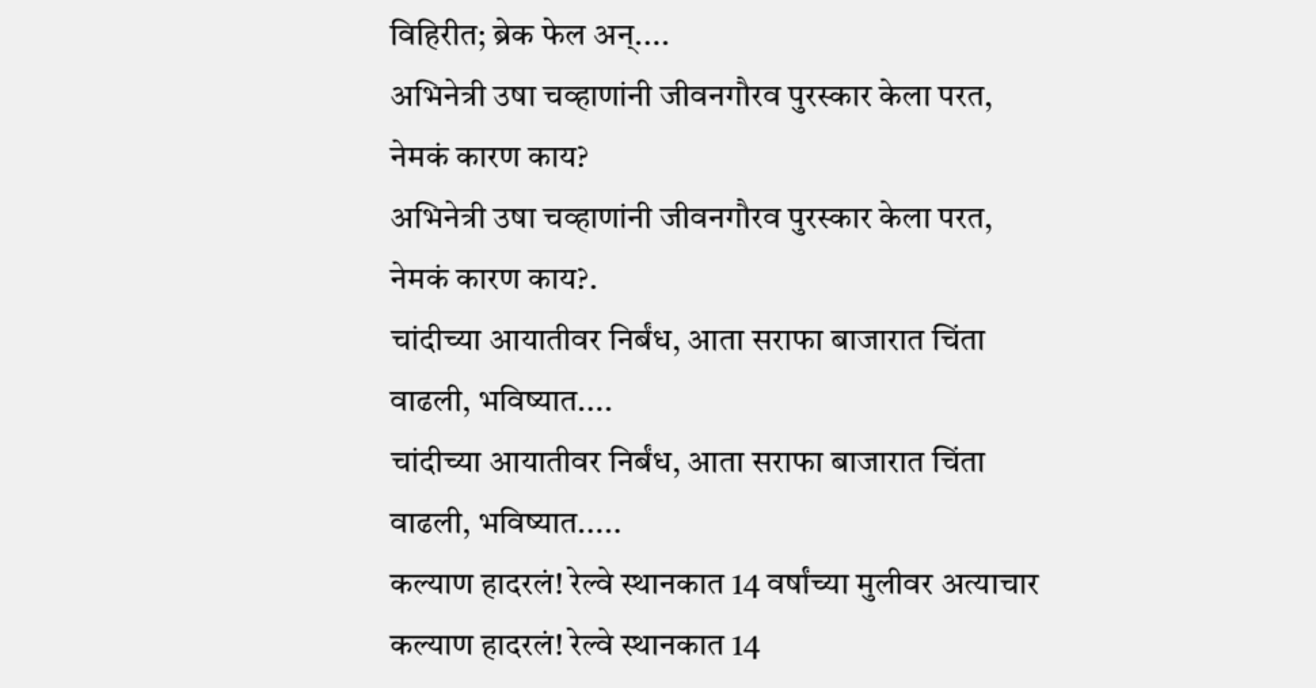विहिरीत; ब्रेक फेल अन्....
अभिनेत्री उषा चव्हाणांनी जीवनगौरव पुरस्कार केला परत, नेमकं कारण काय?
अभिनेत्री उषा चव्हाणांनी जीवनगौरव पुरस्कार केला परत, नेमकं कारण काय?.
चांदीच्या आयातीवर निर्बंध, आता सराफा बाजारात चिंता वाढली, भविष्यात....
चांदीच्या आयातीवर निर्बंध, आता सराफा बाजारात चिंता वाढली, भविष्यात.....
कल्याण हादरलं! रेल्वे स्थानकात 14 वर्षांच्या मुलीवर अत्याचार
कल्याण हादरलं! रेल्वे स्थानकात 14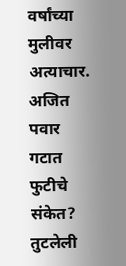वर्षांच्या मुलीवर अत्याचार.
अजित पवार गटात फुटीचे संकेत? तुटलेली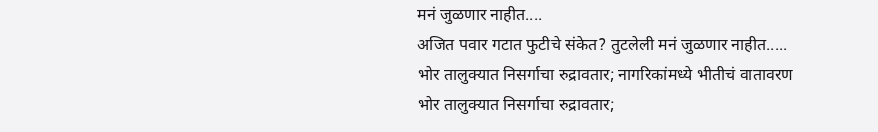मनं जुळणार नाहीत....
अजित पवार गटात फुटीचे संकेत? तुटलेली मनं जुळणार नाहीत.....
भोर तालुक्यात निसर्गाचा रुद्रावतार; नागरिकांमध्ये भीतीचं वातावरण
भोर तालुक्यात निसर्गाचा रुद्रावतार;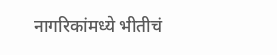नागरिकांमध्ये भीतीचं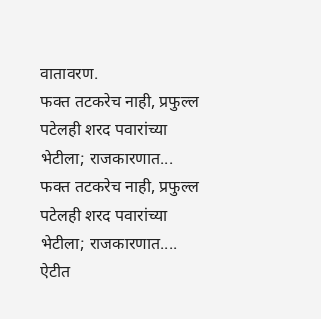वातावरण.
फक्त तटकरेच नाही, प्रफुल्ल पटेलही शरद पवारांच्या भेटीला; राजकारणात...
फक्त तटकरेच नाही, प्रफुल्ल पटेलही शरद पवारांच्या भेटीला; राजकारणात....
ऐटीत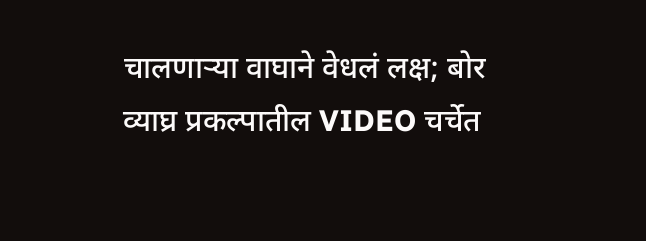चालणाऱ्या वाघाने वेधलं लक्ष; बोर व्याघ्र प्रकल्पातील VIDEO चर्चेत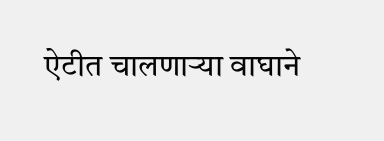ऐटीत चालणाऱ्या वाघाने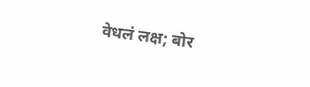वेधलं लक्ष; बोर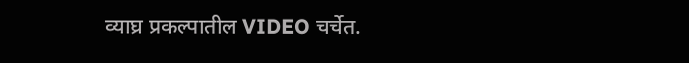व्याघ्र प्रकल्पातील VIDEO चर्चेत.